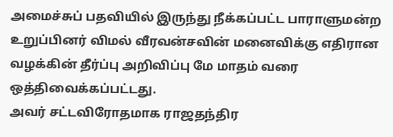அமைச்சுப் பதவியில் இருந்து நீக்கப்பட்ட பாராளுமன்ற உறுப்பினர் விமல் வீரவன்சவின் மனைவிக்கு எதிரான வழக்கின் தீர்ப்பு அறிவிப்பு மே மாதம் வரை ஒத்திவைக்கப்பட்டது.
அவர் சட்டவிரோதமாக ராஜதந்திர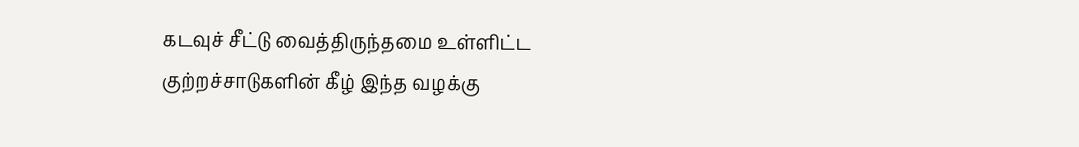கடவுச் சீட்டு வைத்திருந்தமை உள்ளிட்ட குற்றச்சாடுகளின் கீழ் இந்த வழக்கு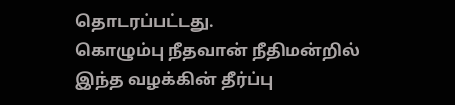தொடரப்பட்டது.
கொழும்பு நீதவான் நீதிமன்றில் இந்த வழக்கின் தீர்ப்பு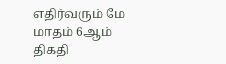எதிர்வரும் மே மாதம் 6ஆம் திகதி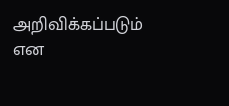அறிவிக்கப்படும் என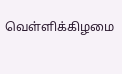வெள்ளிக்கிழமை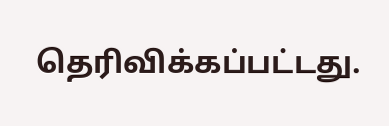தெரிவிக்கப்பட்டது.